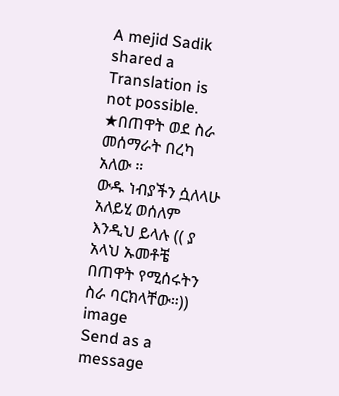A mejid Sadik shared a
Translation is not possible.
★በጠዋት ወደ ስራ መሰማራት በረካ አለው ።
ውዱ ነብያችን ሷለላሁ አለይሂ ወሰለም እንዲህ ይላሉ (( ያ አላህ ኡመቶቼ በጠዋት የሚሰሩትን ስራ ባርክላቸው።))
image
Send as a message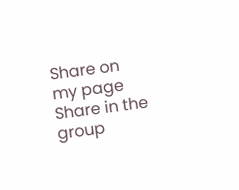Share on my page
Share in the group